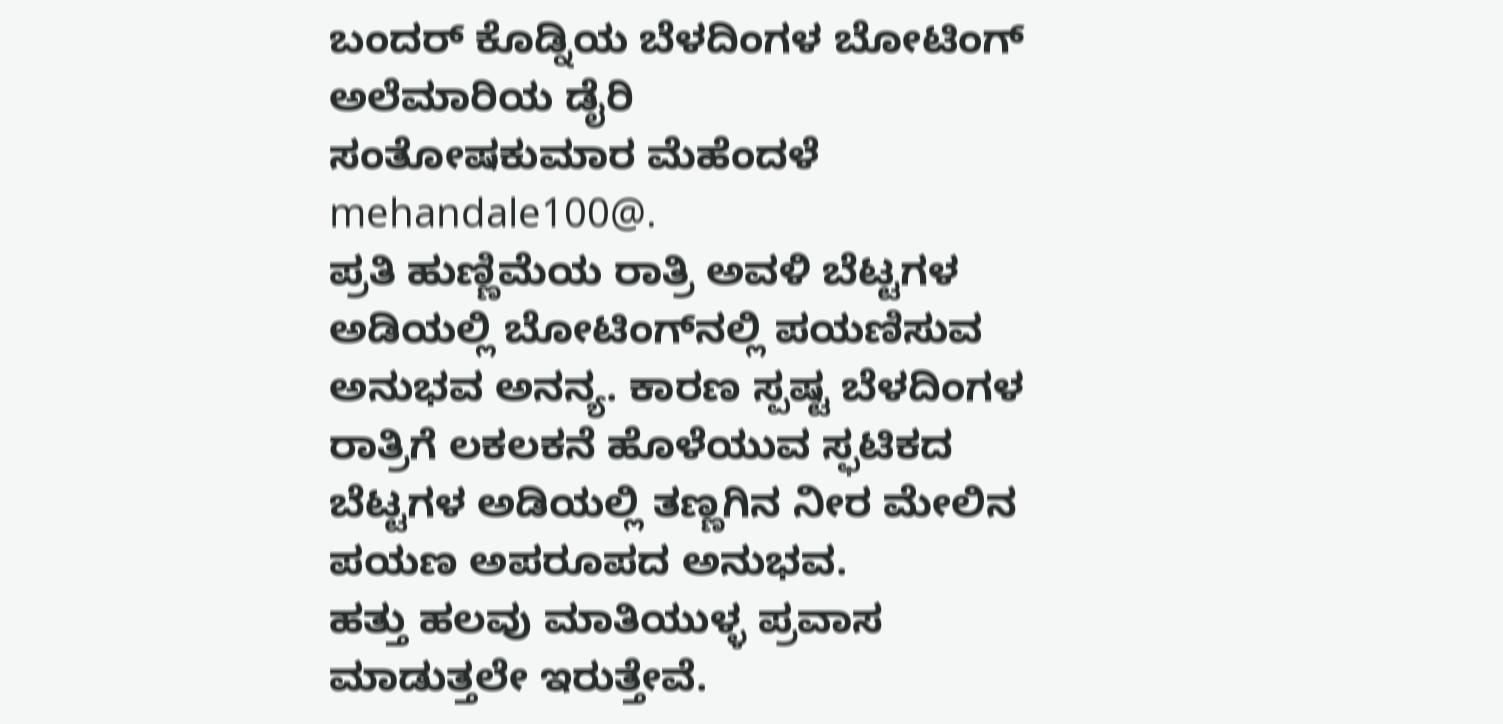ಬಂದರ್‌ ಕೊಡ್ನಿಯ ಬೆಳದಿಂಗಳ ಬೋಟಿಂಗ್‌
ಅಲೆಮಾರಿಯ ಡೈರಿ
ಸಂತೋಷಕುಮಾರ ಮೆಹೆಂದಳೆ
mehandale100@.
ಪ್ರತಿ ಹುಣ್ಣಿಮೆಯ ರಾತ್ರಿ ಅವಳಿ ಬೆಟ್ಟಗಳ ಅಡಿಯಲ್ಲಿ ಬೋಟಿಂಗ್‌ನಲ್ಲಿ ಪಯಣಿಸುವ ಅನುಭವ ಅನನ್ಯ. ಕಾರಣ ಸ್ಪಷ್ಟ ಬೆಳದಿಂಗಳ ರಾತ್ರಿಗೆ ಲಕಲಕನೆ ಹೊಳೆಯುವ ಸ್ಫಟಿಕದ ಬೆಟ್ಟಗಳ ಅಡಿಯಲ್ಲಿ ತಣ್ಣಗಿನ ನೀರ ಮೇಲಿನ ಪಯಣ ಅಪರೂಪದ ಅನುಭವ.
ಹತ್ತು ಹಲವು ಮಾತಿಯುಳ್ಳ ಪ್ರವಾಸ ಮಾಡುತ್ತಲೇ ಇರುತ್ತೇವೆ.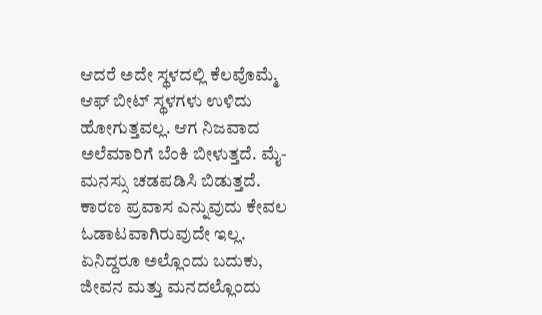ಆದರೆ ಅದೇ ಸ್ಥಳದಲ್ಲಿ ಕೆಲವೊಮ್ಮೆ ಆಫ್ ಬೀಟ್ ಸ್ಥಳಗಳು ಉಳಿದು ಹೋಗುತ್ತವಲ್ಲ. ಆಗ ನಿಜವಾದ ಅಲೆಮಾರಿಗೆ ಬೆಂಕಿ ಬೀಳುತ್ತದೆ. ಮೈ- ಮನಸ್ಸು ಚಡಪಡಿಸಿ ಬಿಡುತ್ತದೆ. ಕಾರಣ ಪ್ರವಾಸ ಎನ್ನುವುದು ಕೇವಲ ಓಡಾಟವಾಗಿರುವುದೇ ಇಲ್ಲ. ಏನಿದ್ದರೂ ಅಲ್ಲೊಂದು ಬದುಕು, ಜೀವನ ಮತ್ತು ಮನದಲ್ಲೊಂದು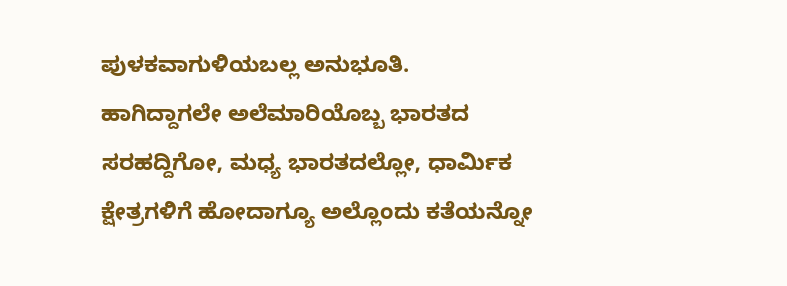ಪುಳಕವಾಗುಳಿಯಬಲ್ಲ ಅನುಭೂತಿ.
ಹಾಗಿದ್ದಾಗಲೇ ಅಲೆಮಾರಿಯೊಬ್ಬ ಭಾರತದ ಸರಹದ್ದಿಗೋ, ಮಧ್ಯ ಭಾರತದಲ್ಲೋ, ಧಾರ್ಮಿಕ ಕ್ಷೇತ್ರಗಳಿಗೆ ಹೋದಾಗ್ಯೂ ಅಲ್ಲೊಂದು ಕತೆಯನ್ನೋ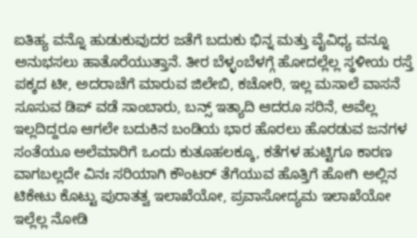ಐತಿಹ್ಯ ವನ್ನೊ ಹುಡುಕುವುದರ ಜತೆಗೆ ಬದುಕು ಭಿನ್ನ ಮತ್ತು ವೈವಿಧ್ಯ ವನ್ನೂ ಅನುಭಸಲು ಹಾತೊರೆಯುತ್ತಾನೆ. ತೀರ ಬೆಳ್ಳಂಬೆಳಗ್ಗೆ ಹೋದಲ್ಲೆಲ್ಲ ಸ್ಥಳೀಯ ರಸ್ತೆ ಪಕ್ಕದ ಟೀ, ಅದರಾಚೆಗೆ ಮಾರುವ ಜಿಲೇಬಿ, ಕಚೋರಿ, ಇಲ್ಲ ಮಸಾಲೆ ವಾಸನೆ ಸೂಸುವ ಡಿಪ್ ವಡೆ ಸಾಂಬಾರು, ಬನ್ಸ್ ಇತ್ಯಾದಿ ಆದರೂ ಸರಿನೆ, ಅವೆಲ್ಲ ಇಲ್ಲದಿದ್ದರೂ ಆಗಲೇ ಬದುಕಿನ ಬಂಡಿಯ ಭಾರ ಹೊರಲು ಹೊರಡುವ ಜನಗಳ ಸಂತೆಯೂ ಅಲೆಮಾರಿಗೆ ಒಂದು ಕುತೂಹಲಕ್ಕೂ, ಕತೆಗಳ ಹುಟ್ಟಿಗೂ ಕಾರಣ ವಾಗಬಲ್ಲದೇ ವಿನಃ ಸರಿಯಾಗಿ ಕೌಂಟರ್ ತೆಗೆಯುವ ಹೊತ್ತಿಗೆ ಹೋಗಿ ಅಲ್ಲಿನ ಟಿಕೇಟು ಕೊಟ್ಟು ಪುರಾತತ್ವ ಇಲಾಖೆಯೋ, ಪ್ರವಾಸೋದ್ಯಮ ಇಲಾಖೆಯೋ ಇಲ್ಲೆಲ್ಲ ನೋಡಿ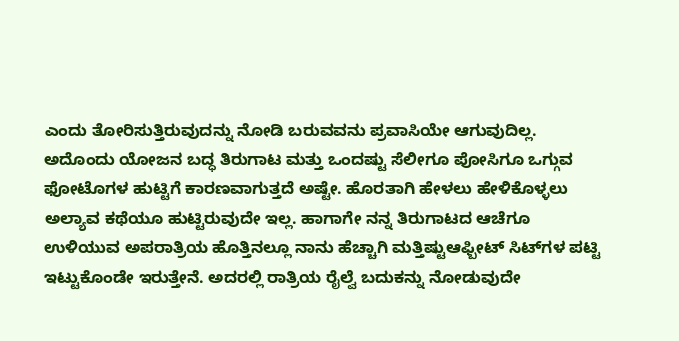ಎಂದು ತೋರಿಸುತ್ತಿರುವುದನ್ನು ನೋಡಿ ಬರುವವನು ಪ್ರವಾಸಿಯೇ ಆಗುವುದಿಲ್ಲ.
ಅದೊಂದು ಯೋಜನ ಬದ್ಧ ತಿರುಗಾಟ ಮತ್ತು ಒಂದಷ್ಟು ಸೆಲೀಗೂ ಪೋಸಿಗೂ ಒಗ್ಗುವ ಫೋಟೊಗಳ ಹುಟ್ಟಿಗೆ ಕಾರಣವಾಗುತ್ತದೆ ಅಷ್ಟೇ. ಹೊರತಾಗಿ ಹೇಳಲು ಹೇಳಿಕೊಳ್ಳಲು ಅಲ್ಯಾವ ಕಥೆಯೂ ಹುಟ್ಟಿರುವುದೇ ಇಲ್ಲ. ಹಾಗಾಗೇ ನನ್ನ ತಿರುಗಾಟದ ಆಚೆಗೂ ಉಳಿಯುವ ಅಪರಾತ್ರಿಯ ಹೊತ್ತಿನಲ್ಲೂ ನಾನು ಹೆಚ್ಚಾಗಿ ಮತ್ತಿಷ್ಟುಆಫ್ಬೀಟ್ ಸಿಟ್‌ಗಳ ಪಟ್ಟಿ ಇಟ್ಟುಕೊಂಡೇ ಇರುತ್ತೇನೆ. ಅದರಲ್ಲಿ ರಾತ್ರಿಯ ರೈಲ್ವೆ ಬದುಕನ್ನು ನೋಡುವುದೇ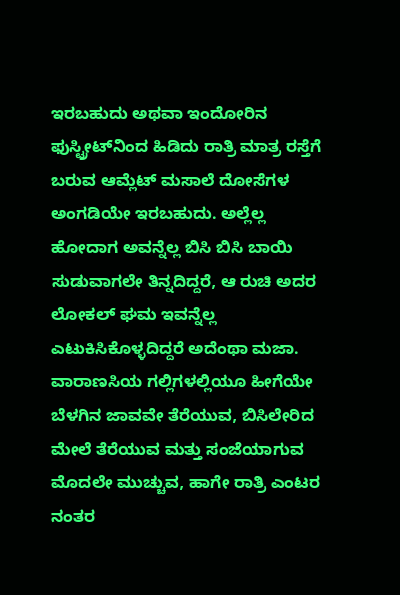ಇರಬಹುದು ಅಥವಾ ಇಂದೋರಿನ ಫುಸ್ಟ್ರೀಟ್‌ನಿಂದ ಹಿಡಿದು ರಾತ್ರಿ ಮಾತ್ರ ರಸ್ತೆಗೆ ಬರುವ ಆಮ್ಲೆಟ್ ಮಸಾಲೆ ದೋಸೆಗಳ ಅಂಗಡಿಯೇ ಇರಬಹುದು. ಅಲ್ಲೆಲ್ಲ ಹೋದಾಗ ಅವನ್ನೆಲ್ಲ ಬಿಸಿ ಬಿಸಿ ಬಾಯಿ ಸುಡುವಾಗಲೇ ತಿನ್ನದಿದ್ದರೆ, ಆ ರುಚಿ ಅದರ ಲೋಕಲ್ ಘಮ ಇವನ್ನೆಲ್ಲ ಎಟುಕಿಸಿಕೊಳ್ಳದಿದ್ದರೆ ಅದೆಂಥಾ ಮಜಾ.
ವಾರಾಣಸಿಯ ಗಲ್ಲಿಗಳಲ್ಲಿಯೂ ಹೀಗೆಯೇ ಬೆಳಗಿನ ಜಾವವೇ ತೆರೆಯುವ, ಬಿಸಿಲೇರಿದ ಮೇಲೆ ತೆರೆಯುವ ಮತ್ತು ಸಂಜೆಯಾಗುವ ಮೊದಲೇ ಮುಚ್ಚುವ, ಹಾಗೇ ರಾತ್ರಿ ಎಂಟರ ನಂತರ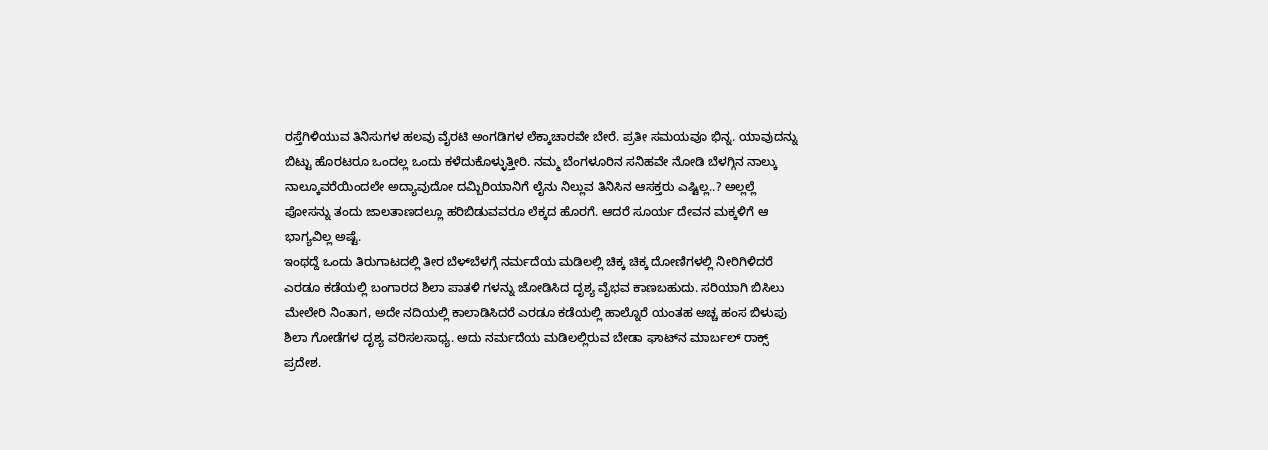ರಸ್ತೆಗಿಳಿಯುವ ತಿನಿಸುಗಳ ಹಲವು ವೈರಟಿ ಅಂಗಡಿಗಳ ಲೆಕ್ಕಾಚಾರವೇ ಬೇರೆ. ಪ್ರತೀ ಸಮಯವೂ ಭಿನ್ನ. ಯಾವುದನ್ನು ಬಿಟ್ಟು ಹೊರಟರೂ ಒಂದಲ್ಲ ಒಂದು ಕಳೆದುಕೊಳ್ಳುತ್ತೀರಿ. ನಮ್ಮ ಬೆಂಗಳೂರಿನ ಸನಿಹವೇ ನೋಡಿ ಬೆಳಗ್ಗಿನ ನಾಲ್ಕು ನಾಲ್ಕೂವರೆಯಿಂದಲೇ ಅದ್ಯಾವುದೋ ದಮ್ಬಿರಿಯಾನಿಗೆ ಲೈನು ನಿಲ್ಲುವ ತಿನಿಸಿನ ಆಸಕ್ತರು ಎಷ್ಟಿಲ್ಲ..? ಅಲ್ಲಲ್ಲೆ ಪೋಸನ್ನು ತಂದು ಜಾಲತಾಣದಲ್ಲೂ ಹರಿಬಿಡುವವರೂ ಲೆಕ್ಕದ ಹೊರಗೆ. ಆದರೆ ಸೂರ್ಯ ದೇವನ ಮಕ್ಕಳಿಗೆ ಆ ಭಾಗ್ಯವಿಲ್ಲ ಅಷ್ಟೆ.
ಇಂಥದ್ದೆ ಒಂದು ತಿರುಗಾಟದಲ್ಲಿ ತೀರ ಬೆಳ್‌ಬೆಳಗ್ಗೆ ನರ್ಮದೆಯ ಮಡಿಲಲ್ಲಿ ಚಿಕ್ಕ ಚಿಕ್ಕ ದೋಣಿಗಳಲ್ಲಿ ನೀರಿಗಿಳಿದರೆ ಎರಡೂ ಕಡೆಯಲ್ಲಿ ಬಂಗಾರದ ಶಿಲಾ ಪಾತಳಿ ಗಳನ್ನು ಜೋಡಿಸಿದ ದೃಶ್ಯ ವೈಭವ ಕಾಣಬಹುದು. ಸರಿಯಾಗಿ ಬಿಸಿಲು ಮೇಲೇರಿ ನಿಂತಾಗ, ಅದೇ ನದಿಯಲ್ಲಿ ಕಾಲಾಡಿಸಿದರೆ ಎರಡೂ ಕಡೆಯಲ್ಲಿ ಹಾಲ್ನೊರೆ ಯಂತಹ ಅಚ್ಚ ಹಂಸ ಬಿಳುಪು ಶಿಲಾ ಗೋಡೆಗಳ ದೃಶ್ಯ ವರಿಸಲಸಾಧ್ಯ. ಅದು ನರ್ಮದೆಯ ಮಡಿಲಲ್ಲಿರುವ ಬೇಡಾ ಘಾಟ್‌ನ ಮಾರ್ಬಲ್ ರಾಕ್ಸ್ ಪ್ರದೇಶ.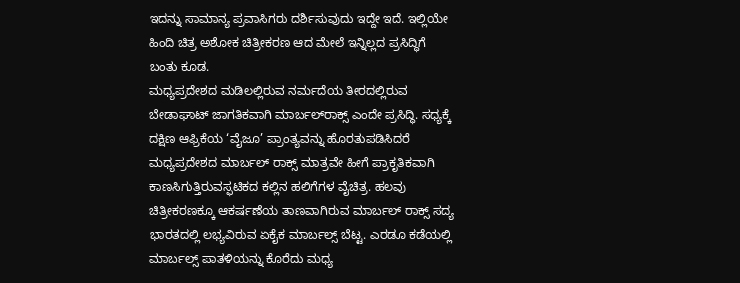ಇದನ್ನು ಸಾಮಾನ್ಯ ಪ್ರವಾಸಿಗರು ದರ್ಶಿಸುವುದು ಇದ್ದೇ ಇದೆ. ಇಲ್ಲಿಯೇ ಹಿಂದಿ ಚಿತ್ರ ಅಶೋಕ ಚಿತ್ರೀಕರಣ ಆದ ಮೇಲೆ ಇನ್ನಿಲ್ಲದ ಪ್ರಸಿದ್ಧಿಗೆ ಬಂತು ಕೂಡ.
ಮಧ್ಯಪ್ರದೇಶದ ಮಡಿಲಲ್ಲಿರುವ ನರ್ಮದೆಯ ತೀರದಲ್ಲಿರುವ ಬೇಡಾಘಾಟ್ ಜಾಗತಿಕವಾಗಿ ಮಾರ್ಬಲ್‌ರಾಕ್ಸ್ ಎಂದೇ ಪ್ರಸಿದ್ಧಿ. ಸಧ್ಯಕ್ಕೆ ದಕ್ಷಿಣ ಆಫ್ರಿಕೆಯ ‘ವೈಜೂ’ ಪ್ರಾಂತ್ಯವನ್ನು ಹೊರತುಪಡಿಸಿದರೆ ಮಧ್ಯಪ್ರದೇಶದ ಮಾರ್ಬಲ್ ರಾಕ್ಸ್ ಮಾತ್ರವೇ ಹೀಗೆ ಪ್ರಾಕೃತಿಕವಾಗಿ ಕಾಣಸಿಗುತ್ತಿರುವಸ್ಫಟಿಕದ ಕಲ್ಲಿನ ಹಲಿಗೆಗಳ ವೈಚಿತ್ರ. ಹಲವು ಚಿತ್ರೀಕರಣಕ್ಕೂ ಆಕರ್ಷಣೆಯ ತಾಣವಾಗಿರುವ ಮಾರ್ಬಲ್ ರಾಕ್ಸ್ ಸದ್ಯ ಭಾರತದಲ್ಲಿ ಲಭ್ಯವಿರುವ ಏಕೈಕ ಮಾರ್ಬಲ್ಸ್ ಬೆಟ್ಟ. ಎರಡೂ ಕಡೆಯಲ್ಲಿ ಮಾರ್ಬಲ್ಸ್ ಪಾತಳಿಯನ್ನು ಕೊರೆದು ಮಧ್ಯ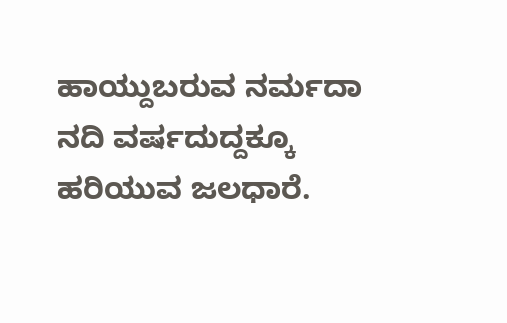ಹಾಯ್ದುಬರುವ ನರ್ಮದಾ ನದಿ ವರ್ಷದುದ್ದಕ್ಕೂ ಹರಿಯುವ ಜಲಧಾರೆ.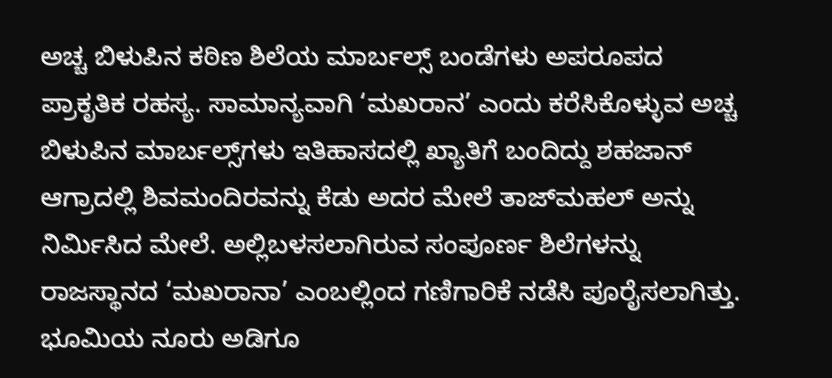ಅಚ್ಚ ಬಿಳುಪಿನ ಕಠಿಣ ಶಿಲೆಯ ಮಾರ್ಬಲ್ಸ್ ಬಂಡೆಗಳು ಅಪರೂಪದ ಪ್ರಾಕೃತಿಕ ರಹಸ್ಯ. ಸಾಮಾನ್ಯವಾಗಿ ‘ಮಖರಾನ’ ಎಂದು ಕರೆಸಿಕೊಳ್ಳುವ ಅಚ್ಚ ಬಿಳುಪಿನ ಮಾರ್ಬಲ್ಸ್‌ಗಳು ಇತಿಹಾಸದಲ್ಲಿ ಖ್ಯಾತಿಗೆ ಬಂದಿದ್ದು ಶಹಜಾನ್ ಆಗ್ರಾದಲ್ಲಿ ಶಿವಮಂದಿರವನ್ನು ಕೆಡು ಅದರ ಮೇಲೆ ತಾಜ್‌ಮಹಲ್ ಅನ್ನು ನಿರ್ಮಿಸಿದ ಮೇಲೆ. ಅಲ್ಲಿಬಳಸಲಾಗಿರುವ ಸಂಪೂರ್ಣ ಶಿಲೆಗಳನ್ನು ರಾಜಸ್ಥಾನದ ‘ಮಖರಾನಾ’ ಎಂಬಲ್ಲಿಂದ ಗಣಿಗಾರಿಕೆ ನಡೆಸಿ ಪೂರೈಸಲಾಗಿತ್ತು. ಭೂಮಿಯ ನೂರು ಅಡಿಗೂ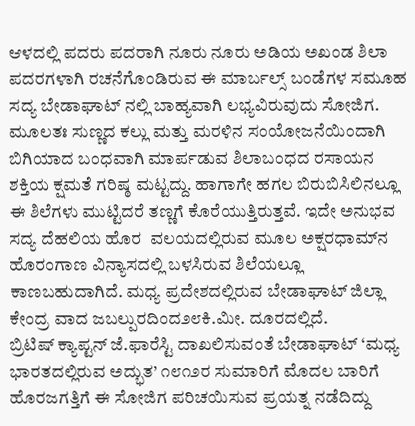ಆಳದಲ್ಲಿ ಪದರು ಪದರಾಗಿ ನೂರು ನೂರು ಅಡಿಯ ಅಖಂಡ ಶಿಲಾ ಪದರಗಳಾಗಿ ರಚನೆಗೊಂಡಿರುವ ಈ ಮಾರ್ಬಲ್ಸ್ ಬಂಡೆಗಳ ಸಮೂಹ ಸದ್ಯ ಬೇಡಾಘಾಟ್‌ ನಲ್ಲಿ ಬಾಹ್ಯವಾಗಿ ಲಭ್ಯವಿರುವುದು ಸೋಜಿಗ.
ಮೂಲತಃ ಸುಣ್ಣದ ಕಲ್ಲು ಮತ್ತು ಮರಳಿನ ಸಂಯೋಜನೆಯಿಂದಾಗಿ ಬಿಗಿಯಾದ ಬಂಧವಾಗಿ ಮಾರ್ಪಡುವ ಶಿಲಾಬಂಧದ ರಸಾಯನ ಶಕ್ತಿಯ ಕ್ಷಮತೆ ಗರಿಷ್ಠ ಮಟ್ಟದ್ದು. ಹಾಗಾಗೇ ಹಗಲ ಬಿರುಬಿಸಿಲಿನಲ್ಲೂ ಈ ಶಿಲೆಗಳು ಮುಟ್ಟಿದರೆ ತಣ್ಣಗೆ ಕೊರೆಯುತ್ತಿರುತ್ತವೆ. ಇದೇ ಅನುಭವ ಸದ್ಯ ದೆಹಲಿಯ ಹೊರ  ವಲಯದಲ್ಲಿರುವ ಮೂಲ ಅಕ್ಷರಧಾಮ್‌ನ ಹೊರಂಗಾಣ ವಿನ್ಯಾಸದಲ್ಲಿ ಬಳಸಿರುವ ಶಿಲೆಯಲ್ಲೂ ಕಾಣಬಹುದಾಗಿದೆ. ಮಧ್ಯ ಪ್ರದೇಶದಲ್ಲಿರುವ ಬೇಡಾಘಾಟ್ ಜಿಲ್ಲಾ ಕೇಂದ್ರ ವಾದ ಜಬಲ್ಪುರದಿಂದ೨೮ಕಿ.ಮೀ. ದೂರದಲ್ಲಿದೆ.
ಬ್ರಿಟಿಷ್ ಕ್ಯಾಪ್ಟನ್ ಜೆ.ಫಾರೆಸ್ಟಿ ದಾಖಲಿಸುವಂತೆ ಬೇಡಾಘಾಟ್ ‘ಮಧ್ಯ ಭಾರತದಲ್ಲಿರುವ ಅದ್ಭುತ’ ೧೮೧೨ರ ಸುಮಾರಿಗೆ ಮೊದಲ ಬಾರಿಗೆ ಹೊರಜಗತ್ತಿಗೆ ಈ ಸೋಜಿಗ ಪರಿಚಯಿಸುವ ಪ್ರಯತ್ನ ನಡೆದಿದ್ದು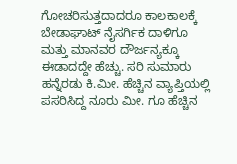ಗೋಚರಿಸುತ್ತದಾದರೂ ಕಾಲಕಾಲಕ್ಕೆ ಬೇಡಾಘಾಟ್ ನೈಸರ್ಗಿಕ ದಾಳಿಗೂ ಮತ್ತು ಮಾನವರ ದೌರ್ಜನ್ಯಕ್ಕೂ ಈಡಾದದ್ದೇ ಹೆಚ್ಚು. ಸರಿ ಸುಮಾರು ಹನ್ನೆರಡು ಕಿ.ಮೀ. ಹೆಚ್ಚಿನ ವ್ಯಾಪ್ತಿಯಲ್ಲಿ ಪಸರಿಸಿದ್ದ ನೂರು ಮೀ. ಗೂ ಹೆಚ್ಚಿನ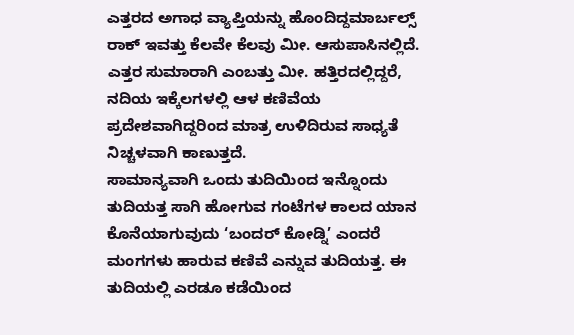ಎತ್ತರದ ಅಗಾಧ ವ್ಯಾಪ್ತಿಯನ್ನು ಹೊಂದಿದ್ದಮಾರ್ಬಲ್ಸ್ ರಾಕ್ ಇವತ್ತು ಕೆಲವೇ ಕೆಲವು ಮೀ. ಆಸುಪಾಸಿನಲ್ಲಿದೆ. ಎತ್ತರ ಸುಮಾರಾಗಿ ಎಂಬತ್ತು ಮೀ. ಹತ್ತಿರದಲ್ಲಿದ್ದರೆ, ನದಿಯ ಇಕ್ಕೆಲಗಳಲ್ಲಿ ಆಳ ಕಣಿವೆಯ ಪ್ರದೇಶವಾಗಿದ್ದರಿಂದ ಮಾತ್ರ ಉಳಿದಿರುವ ಸಾಧ್ಯತೆ ನಿಚ್ಚಳವಾಗಿ ಕಾಣುತ್ತದೆ.
ಸಾಮಾನ್ಯವಾಗಿ ಒಂದು ತುದಿಯಿಂದ ಇನ್ನೊಂದು ತುದಿಯತ್ತ ಸಾಗಿ ಹೋಗುವ ಗಂಟೆಗಳ ಕಾಲದ ಯಾನ ಕೊನೆಯಾಗುವುದು ‘ಬಂದರ್ ಕೋಡ್ನಿ’ ಎಂದರೆ ಮಂಗಗಳು ಹಾರುವ ಕಣಿವೆ ಎನ್ನುವ ತುದಿಯತ್ತ. ಈ ತುದಿಯಲ್ಲಿ ಎರಡೂ ಕಡೆಯಿಂದ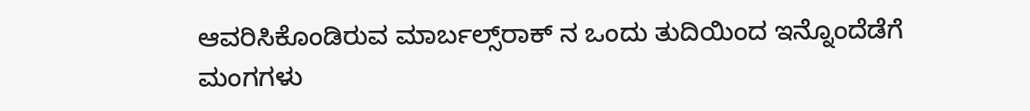ಆವರಿಸಿಕೊಂಡಿರುವ ಮಾರ್ಬಲ್ಸ್‌ರಾಕ್ ನ ಒಂದು ತುದಿಯಿಂದ ಇನ್ನೊಂದೆಡೆಗೆ ಮಂಗಗಳು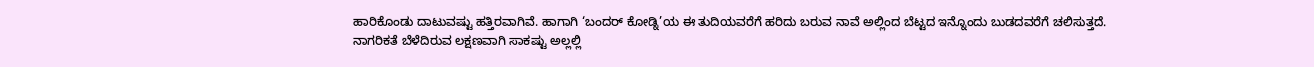ಹಾರಿಕೊಂಡು ದಾಟುವಷ್ಟು ಹತ್ತಿರವಾಗಿವೆ. ಹಾಗಾಗಿ ‘ಬಂದರ್ ಕೋಡ್ನಿ’ಯ ಈ ತುದಿಯವರೆಗೆ ಹರಿದು ಬರುವ ನಾವೆ ಅಲ್ಲಿಂದ ಬೆಟ್ಟದ ಇನ್ನೊಂದು ಬುಡದವರೆಗೆ ಚಲಿಸುತ್ತದೆ.
ನಾಗರಿಕತೆ ಬೆಳೆದಿರುವ ಲಕ್ಷಣವಾಗಿ ಸಾಕಷ್ಟು ಅಲ್ಲಲ್ಲಿ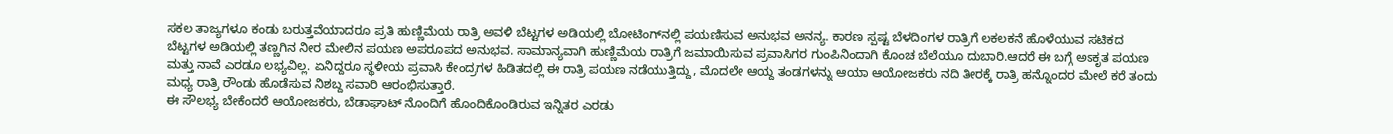ಸಕಲ ತಾಜ್ಯಗಳೂ ಕಂಡು ಬರುತ್ತವೆಯಾದರೂ ಪ್ರತಿ ಹುಣ್ಣಿಮೆಯ ರಾತ್ರಿ ಅವಳಿ ಬೆಟ್ಟಗಳ ಅಡಿಯಲ್ಲಿ ಬೋಟಿಂಗ್‌ನಲ್ಲಿ ಪಯಣಿಸುವ ಅನುಭವ ಅನನ್ಯ. ಕಾರಣ ಸ್ಪಷ್ಟ ಬೆಳದಿಂಗಳ ರಾತ್ರಿಗೆ ಲಕಲಕನೆ ಹೊಳೆಯುವ ಸಟಿಕದ ಬೆಟ್ಟಗಳ ಅಡಿಯಲ್ಲಿ ತಣ್ಣಗಿನ ನೀರ ಮೇಲಿನ ಪಯಣ ಅಪರೂಪದ ಅನುಭವ. ಸಾಮಾನ್ಯವಾಗಿ ಹುಣ್ಣಿಮೆಯ ರಾತ್ರಿಗೆ ಜಮಾಯಿಸುವ ಪ್ರವಾಸಿಗರ ಗುಂಪಿನಿಂದಾಗಿ ಕೊಂಚ ಬೆಲೆಯೂ ದುಬಾರಿ.ಆದರೆ ಈ ಬಗ್ಗೆ ಅಽಕೃತ ಪಯಣ ಮತ್ತು ನಾವೆ ಎರಡೂ ಲಭ್ಯವಿಲ್ಲ. ಏನಿದ್ದರೂ ಸ್ಥಳೀಯ ಪ್ರವಾಸಿ ಕೇಂದ್ರಗಳ ಹಿಡಿತದಲ್ಲಿ ಈ ರಾತ್ರಿ ಪಯಣ ನಡೆಯುತ್ತಿದ್ದು, ಮೊದಲೇ ಆಯ್ದ ತಂಡಗಳನ್ನು ಆಯಾ ಆಯೋಜಕರು ನದಿ ತೀರಕ್ಕೆ ರಾತ್ರಿ ಹನ್ನೊಂದರ ಮೇಲೆ ಕರೆ ತಂದು ಮಧ್ಯ ರಾತ್ರಿ ರೌಂಡು ಹೊಡೆಸುವ ನಿಶಬ್ದ ಸವಾರಿ ಆರಂಭಿಸುತ್ತಾರೆ.
ಈ ಸೌಲಭ್ಯ ಬೇಕೆಂದರೆ ಆಯೋಜಕರು, ಬೆಡಾಘಾಟ್ ನೊಂದಿಗೆ ಹೊಂದಿಕೊಂಡಿರುವ ಇನ್ನಿತರ ಎರಡು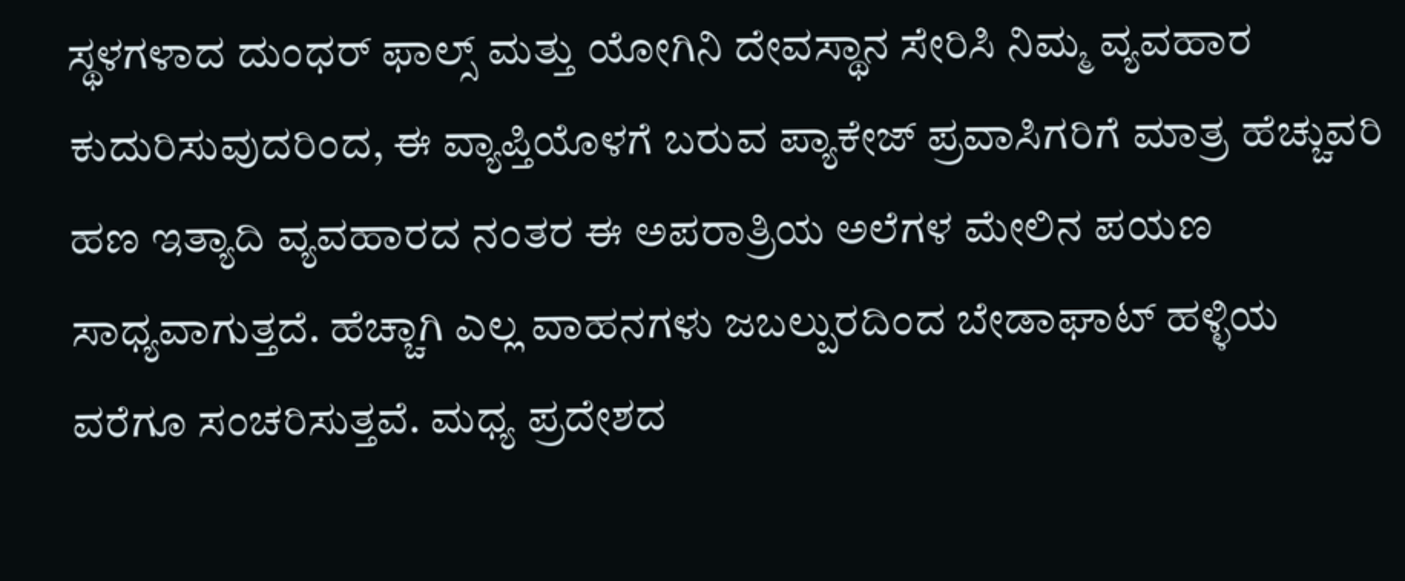ಸ್ಥಳಗಳಾದ ದುಂಧರ್ ಫಾಲ್ಸ್ ಮತ್ತು ಯೋಗಿನಿ ದೇವಸ್ಥಾನ ಸೇರಿಸಿ ನಿಮ್ಮ ವ್ಯವಹಾರ ಕುದುರಿಸುವುದರಿಂದ, ಈ ವ್ಯಾಪ್ತಿಯೊಳಗೆ ಬರುವ ಪ್ಯಾಕೇಜ್ ಪ್ರವಾಸಿಗರಿಗೆ ಮಾತ್ರ ಹೆಚ್ಚುವರಿ ಹಣ ಇತ್ಯಾದಿ ವ್ಯವಹಾರದ ನಂತರ ಈ ಅಪರಾತ್ರಿಯ ಅಲೆಗಳ ಮೇಲಿನ ಪಯಣ ಸಾಧ್ಯವಾಗುತ್ತದೆ. ಹೆಚ್ಚಾಗಿ ಎಲ್ಲ ವಾಹನಗಳು ಜಬಲ್ಪುರದಿಂದ ಬೇಡಾಘಾಟ್ ಹಳ್ಳಿಯ ವರೆಗೂ ಸಂಚರಿಸುತ್ತವೆ. ಮಧ್ಯ ಪ್ರದೇಶದ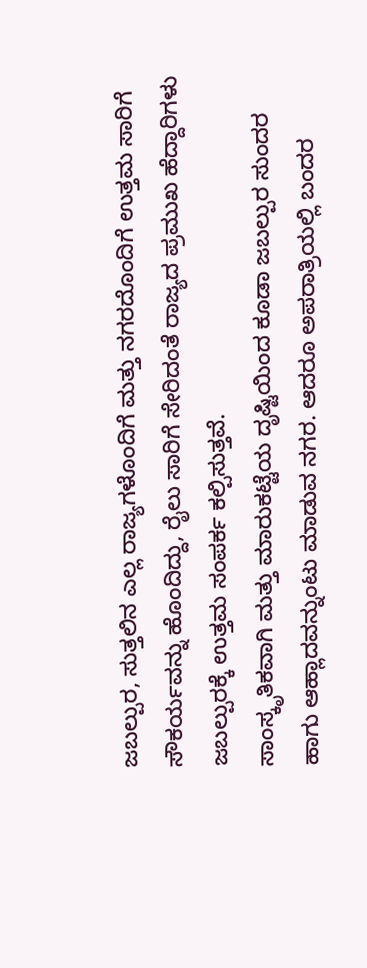ಜಬಲ್ಪುರ, ಸುತ್ತಲಿನ ಎಲ್ಲ ರಾಜ್ಯಗಳೊಂದಿಗೆ ಮತ್ತು ನಗರದೊಂದಿಗೆ ಉತ್ತಮ ಸಾರಿಗೆ ಸೌಕರ್ಯವನ್ನು ಹೊಂದಿದ್ದು, ರೈಲು ಸಾರಿಗೆ ಸೇರಿದಂತೆ ರಾಜ್ಯದ ಪ್ರಮುಖ ಹೆದ್ದಾರಿಗಳು ಜಬಲ್ಪುರಕ್ಕೆ ಉತ್ತಮ ಸಂಪರ್ಕ ಕಲ್ಪಿಸುತ್ತವೆ.
ಸಾಂಸ್ಕೃತಿಕವಾಗಿ ಮತ್ತು ಮಾರುಕಟ್ಟೆಯ ದೃಷ್ಟಿಯಿಂದ ಕೂಡಾ ಜಬಲ್ಪುರ ಸುಂದರ ಹಾಗು ಆಹ್ಲಾದವನ್ನುಂಟು ಮಾಡುವ ನಗರ. ಆದರೂ ಅಪರಾತ್ರಿಯಲ್ಲಿ ಬಂದರ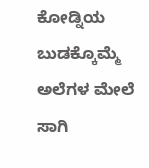ಕೋಡ್ನಿಯ ಬುಡಕ್ಕೊಮ್ಮೆ ಅಲೆಗಳ ಮೇಲೆ ಸಾಗಿ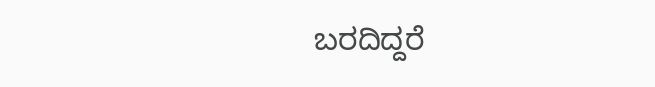ಬರದಿದ್ದರೆ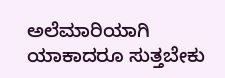ಅಲೆಮಾರಿಯಾಗಿ ಯಾಕಾದರೂ ಸುತ್ತಬೇಕು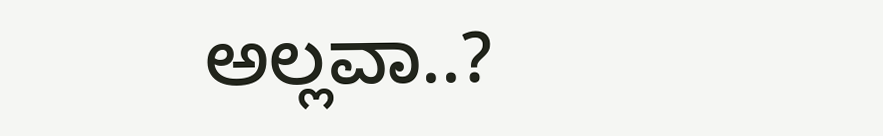ಅಲ್ಲವಾ..?